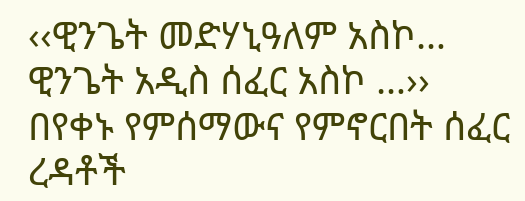‹‹ዊንጌት መድሃኒዓለም አስኮ… ዊንጌት አዲስ ሰፈር አስኮ …›› በየቀኑ የምሰማውና የምኖርበት ሰፈር ረዳቶች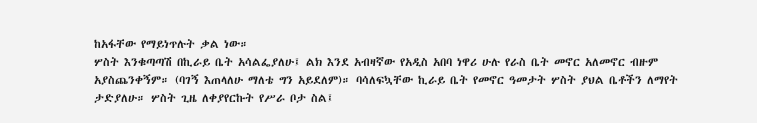ከአፋቸው የማይነጥሉት ቃል ነው።
ሦስት እንቁጣጣሽ በኪራይ ቤት አሳልፌያለሁ፤ ልክ እንደ አብዛኛው የአዲስ አበባ ነዋሪ ሁሉ የራስ ቤት መኖር አለመኖር ብዙም አያስጨንቀኝም። (ባገኝ እጠላለሁ ማለቴ ግን አይደለም)። ባሳለፍኳቸው ኪራይ ቤት የመኖር ዓመታት ሦስት ያህል ቤቶችን ለማየት ታድያለሁ። ሦስት ጊዜ ለቀያየርኩት የሥራ ቦታ ስል፤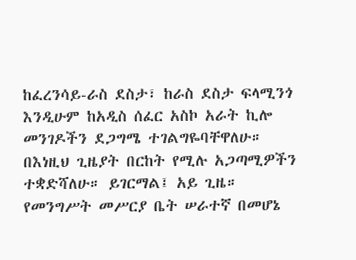ከፈረንሳይ-ራስ ደስታ፣ ከራስ ደስታ ፍላሚንጎ እንዲሁም ከአዲስ ሰፈር አስኮ አራት ኪሎ መንገዶችን ደጋግሜ ተገልግዬባቸዋለሁ። በእነዚህ ጊዜያት በርከት የሚሉ አጋጣሚዎችን ተቋድሻለሁ። ይገርማል፤ አይ ጊዜ።
የመንግሥት መሥርያ ቤት ሠራተኛ በመሆኔ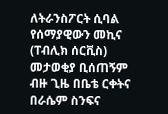ለትራንስፖርት ሲባል የሰማያዊውን መኪና (ፐብሊክ ሰርቪስ) መታወቂያ ቢሰጠኝም ብዙ ጊዜ በቤቴ ርቀትና በራሴም ስንፍና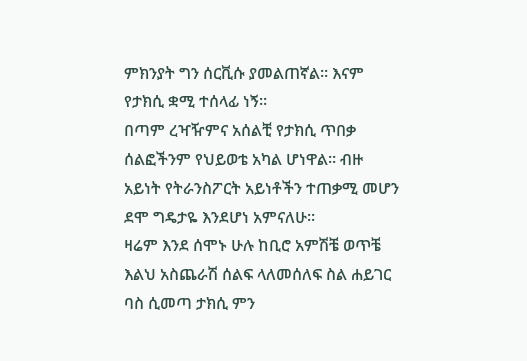ምክንያት ግን ሰርቪሱ ያመልጠኛል። እናም የታክሲ ቋሚ ተሰላፊ ነኝ።
በጣም ረዣዥምና አሰልቺ የታክሲ ጥበቃ ሰልፎችንም የህይወቴ አካል ሆነዋል። ብዙ አይነት የትራንስፖርት አይነቶችን ተጠቃሚ መሆን ደሞ ግዴታዬ እንደሆነ አምናለሁ።
ዛሬም እንደ ሰሞኑ ሁሉ ከቢሮ አምሽቼ ወጥቼ እልህ አስጨራሽ ሰልፍ ላለመሰለፍ ስል ሐይገር ባስ ሲመጣ ታክሲ ምን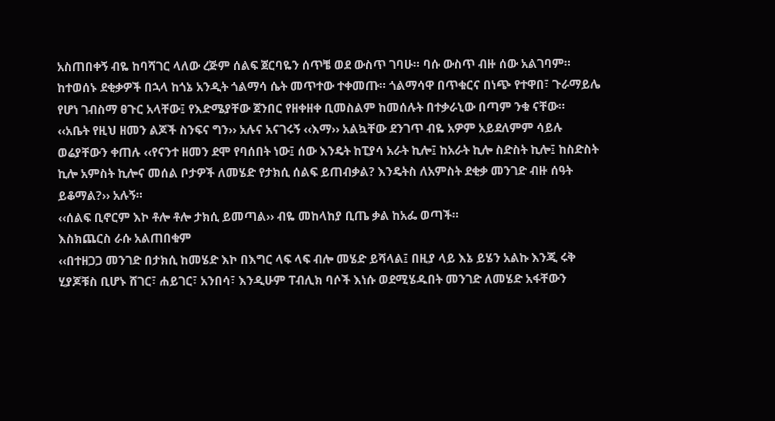አስጠበቀኝ ብዬ ከባሻገር ላለው ረጅም ሰልፍ ጀርባዬን ሰጥቼ ወደ ውስጥ ገባሁ። ባሱ ውስጥ ብዙ ሰው አልገባም።
ከተወሰኑ ደቂቃዎች በኋላ ከጎኔ አንዲት ጎልማሳ ሴት መጥተው ተቀመጡ። ጎልማሳዋ በጥቁርና በነጭ የተዋበ፣ ጉራማይሌ የሆነ ገብስማ ፀጉር አላቸው፤ የእድሜያቸው ጀንበር የዘቀዘቀ ቢመስልም ከመሰሉት በተቃራኒው በጣም ንቁ ናቸው።
‹‹አቤት የዚህ ዘመን ልጆች ስንፍና ግን›› አሉና አናገሩኝ ‹‹እማ›› አልኳቸው ደንገጥ ብዬ አዎም አይደለምም ሳይሉ ወሬያቸውን ቀጠሉ ‹‹የናንተ ዘመን ደሞ የባሰበት ነው፤ ሰው እንዴት ከፒያሳ አራት ኪሎ፤ ከአራት ኪሎ ስድስት ኪሎ፤ ከስድስት ኪሎ አምስት ኪሎና መሰል ቦታዎች ለመሄድ የታክሲ ሰልፍ ይጠብቃል? እንዴትስ ለአምስት ደቂቃ መንገድ ብዙ ሰዓት ይቆማል?›› አሉኝ።
‹‹ሰልፍ ቢኖርም እኮ ቶሎ ቶሎ ታክሲ ይመጣል›› ብዬ መከላከያ ቢጤ ቃል ከአፌ ወጣች።
እስክጨርስ ራሱ አልጠበቁም
‹‹በተዘጋጋ መንገድ በታክሲ ከመሄድ እኮ በእግር ላፍ ላፍ ብሎ መሄድ ይሻላል፤ በዚያ ላይ እኔ ይሄን አልኩ እንጂ ሩቅ ሂያጆቹስ ቢሆኑ ሸገር፣ ሐይገር፣ አንበሳ፣ እንዲሁም ፐብሊክ ባሶች እነሱ ወደሚሄዱበት መንገድ ለመሄድ አፋቸውን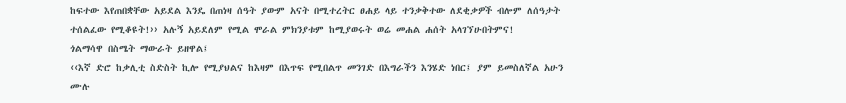ከፍተው እየጠበቋቸው አይደል እንዴ በጠነዛ ሰዓት ያውም አናት በሚተረትር ፀሐይ ላይ ተንቃቅተው ለደቂቃዎች ብሎም ለሰዓታት ተሰልፈው የሚቆዩት!›› አሉኝ አይደለም የሚል ሞራል ምክንያቱም ከሚያወሩት ወሬ መሐል ሐሰት አላገኘሁበትምና!
ጎልማሳዋ በስሜት ማውራት ይዘዋል፤
‹‹እኛ ድሮ ከቃሊቲ ስድስት ኪሎ የሚያህልና ከእዛም በእጥፍ የሚበልጥ መንገድ በእግራችን እንሄድ ነበር፤ ያም ይመስለኛል አሁን ሙሉ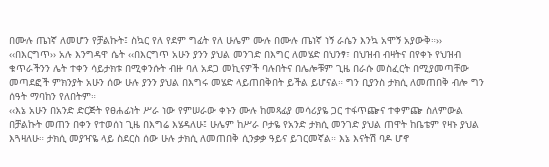በሙሉ ጤነኛ ለመሆን የቻልኩት፤ ስኳር የለ የደም ግፊት የለ ሁሌም ሙሉ በሙሉ ጤነኛ ነኝ ራሴን እንኳ አሞኝ አያውቅ።››
‹‹በእርግጥ›› አሉ እንግዳዋ ሴት ‹‹በእርግጥ አሁን ያንን ያህል መንገድ በእግር ለመሄድ በህንፃ፣ በህዝብ ብዛትና በየቀኑ የህዝብ ቁጥራችንን ሌት ተቀን ሳይታክቱ በሚቀንሱት ብዙ ባለ አደጋ መኪናዎች ባሉበትና በሌሎቹም ጊዜ በራሱ መስፈርት በሚያመጣቸው መጣደፎች ምክንያት አሁን ሰው ሁሉ ያንን ያህል በእግሩ መሄድ ላይጠበቅበት ይችል ይሆናል። ግን ቢያንስ ታክሲ ለመጠበቅ ብሎ ግን ሰዓት ማባከን የለበትም።
‹‹እኔ አሁን በአንድ ድርጅት የፀሐፊነት ሥራ ነው የምሠራው ቀኑን ሙሉ ከመጻፊያ መሳሪያዬ ጋር ተፋጥጬና ተቀምጬ ስለምውል በቻልኩት መጠን በቀን የተወሰነ ጊዜ በእግሬ እሄዳለሁ፤ ሁሌም ከሥራ ቦታዬ የአንድ ታክሲ መንገድ ያህል ጠዋት ከቤቴም የዛኑ ያህል እጓዛለሁ። ታክሲ መያዣዬ ላይ ስደርስ ሰው ሁሉ ታክሲ ለመጠበቅ ሲንቃቃ ዓይና ይገርመኛል። እኔ እናትሽ ባዶ ሆኖ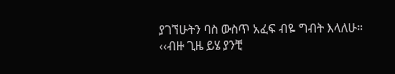ያገኘሁትን ባስ ውስጥ አፈፍ ብዬ ግብት እላለሁ።
‹‹ብዙ ጊዜ ይሄ ያንቺ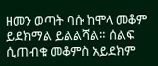ዘመን ወጣት ባሱ ከሞላ መቆም ይደክማል ይልልሻል። ሰልፍ ሲጠብቁ መቆምስ አይደክም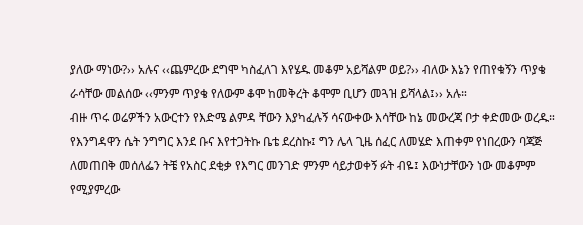ያለው ማነው?›› አሉና ‹‹ጨምረው ደግሞ ካስፈለገ እየሄዱ መቆም አይሻልም ወይ?›› ብለው እኔን የጠየቁኝን ጥያቄ ራሳቸው መልሰው ‹‹ምንም ጥያቄ የለውም ቆሞ ከመቅረት ቆሞም ቢሆን መጓዝ ይሻላል፤›› አሉ።
ብዙ ጥሩ ወሬዎችን አውርተን የእድሜ ልምዳ ቸውን እያካፈሉኝ ሳናውቀው እሳቸው ከኔ መውረጃ ቦታ ቀድመው ወረዱ።
የእንግዳዋን ሴት ንግግር እንደ ቡና እየተጋትኩ ቤቴ ደረስኩ፤ ግን ሌላ ጊዜ ሰፈር ለመሄድ እጠቀም የነበረውን ባጃጅ ለመጠበቅ መሰለፌን ትቼ የአስር ደቂቃ የእግር መንገድ ምንም ሳይታወቀኝ ፉት ብዬ፤ እውነታቸውን ነው መቆምም የሚያምረው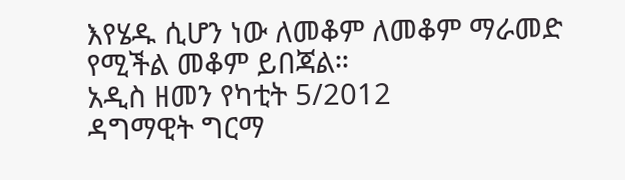እየሄዱ ሲሆን ነው ለመቆም ለመቆም ማራመድ የሚችል መቆም ይበጃል።
አዲስ ዘመን የካቲት 5/2012
ዳግማዊት ግርማ